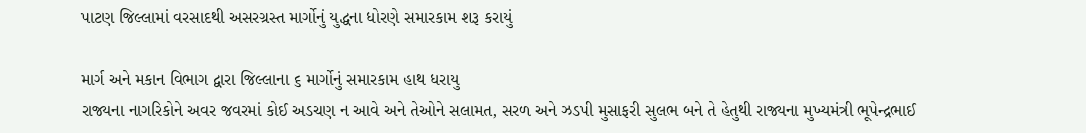પાટણ જિલ્લામાં વરસાદથી અસરગ્રસ્ત માર્ગોનું યુદ્ધના ધોરણે સમારકામ શરૂ કરાયું

માર્ગ અને મકાન વિભાગ દ્વારા જિલ્લાના ૬ માર્ગોનું સમારકામ હાથ ધરાયુ
રાજ્યના નાગરિકોને અવર જવરમાં કોઈ અડચણ ન આવે અને તેઓને સલામત, સરળ અને ઝડપી મુસાફરી સુલભ બને તે હેતુથી રાજ્યના મુખ્યમંત્રી ભૂપેન્દ્રભાઈ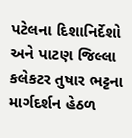પટેલના દિશાનિર્દેશો અને પાટણ જિલ્લા કલેકટર તુષાર ભટ્ટના માર્ગદર્શન હેઠળ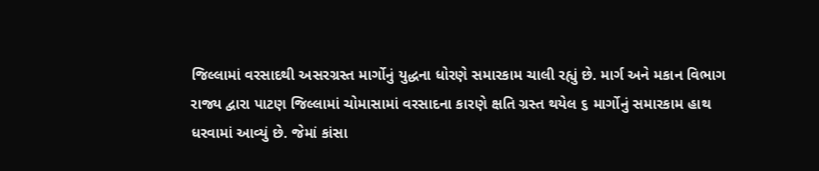જિલ્લામાં વરસાદથી અસરગ્રસ્ત માર્ગોનું યુદ્ધના ધોરણે સમારકામ ચાલી રહ્યું છે. માર્ગ અને મકાન વિભાગ રાજ્ય દ્વારા પાટણ જિલ્લામાં ચોમાસામાં વરસાદના કારણે ક્ષતિ ગ્રસ્ત થયેલ ૬ માર્ગોનું સમારકામ હાથ ધરવામાં આવ્યું છે. જેમાં કાંસા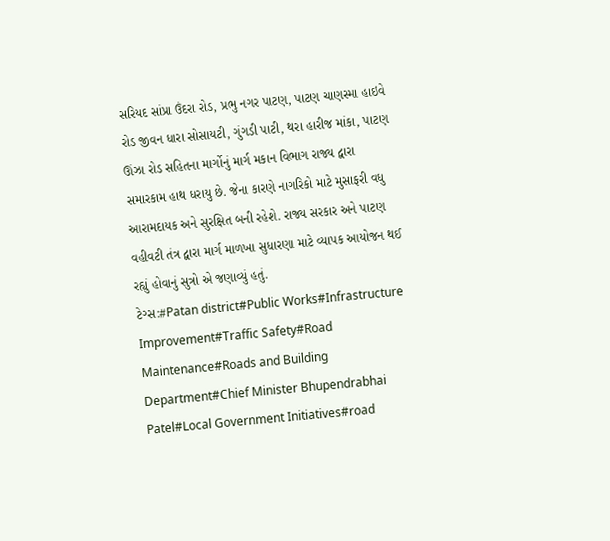સરિયદ સાંપ્રા ઉંદરા રોડ, પ્રભુ નગર પાટણ, પાટણ ચાણસ્મા હાઇવે રોડ જીવન ધારા સોસાયટી, ગુંગડી પાટી, થરા હારીજ માંકા, પાટણ ઊંઝા રોડ સહિતના માર્ગોનું માર્ગ મકાન વિભાગ રાજ્ય દ્વારા સમારકામ હાથ ધરાયુ છે. જેના કારણે નાગરિકો માટે મુસાફરી વધુ આરામદાયક અને સુરક્ષિત બની રહેશે. રાજ્ય સરકાર અને પાટણ વહીવટી તંત્ર દ્વારા માર્ગ માળખા સુધારણા માટે વ્યાપક આયોજન થઈ રહ્યું હોવાનું સુત્રો એ જણાવ્યું હતું.
ટેગ્સ:#Patan district#Public Works#Infrastructure Improvement#Traffic Safety#Road Maintenance#Roads and Building Department#Chief Minister Bhupendrabhai Patel#Local Government Initiatives#road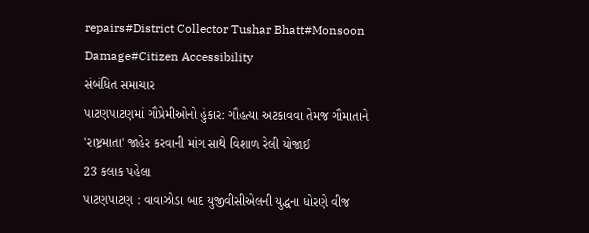repairs#District Collector Tushar Bhatt#Monsoon Damage#Citizen Accessibility
સંબંધિત સમાચાર
પાટણપાટણમાં ગૌપ્રેમીઓનો હુંકાર: ગૌહત્યા અટકાવવા તેમજ ગૌમાતાને 'રાષ્ટ્રમાતા' જાહેર કરવાની માંગ સાથે વિશાળ રેલી યોજાઈ
23 કલાક પહેલા
પાટણપાટણ : વાવાઝોડા બાદ યુજીવીસીએલની યુદ્ધના ધોરણે વીજ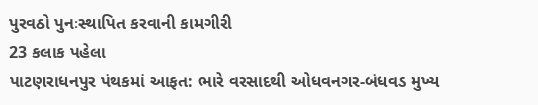પુરવઠો પુનઃસ્થાપિત કરવાની કામગીરી
23 કલાક પહેલા
પાટણરાધનપુર પંથકમાં આફત: ભારે વરસાદથી ઓધવનગર-બંધવડ મુખ્ય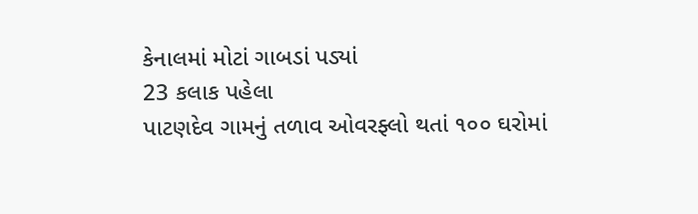કેનાલમાં મોટાં ગાબડાં પડ્યાં
23 કલાક પહેલા
પાટણદેવ ગામનું તળાવ ઓવરફ્લો થતાં ૧૦૦ ઘરોમાં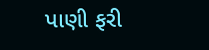પાણી ફરી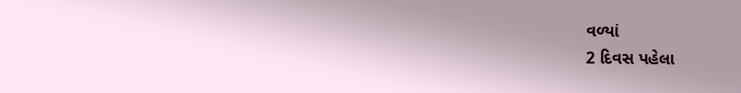વળ્યાં
2 દિવસ પહેલા